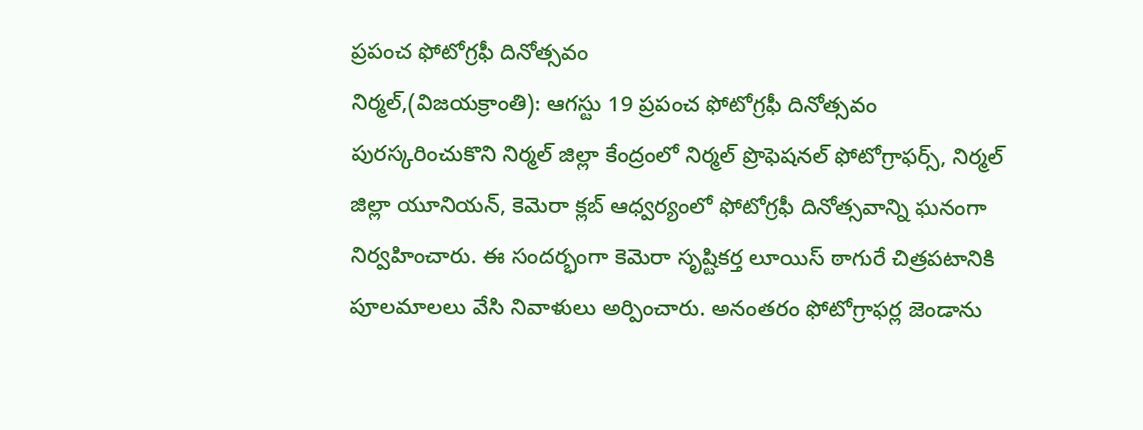ప్రపంచ ఫోటోగ్రఫీ దినోత్సవం
నిర్మల్,(విజయక్రాంతి): ఆగస్టు 19 ప్రపంచ ఫోటోగ్రఫీ దినోత్సవం పురస్కరించుకొని నిర్మల్ జిల్లా కేంద్రంలో నిర్మల్ ప్రొఫెషనల్ ఫోటోగ్రాఫర్స్, నిర్మల్ జిల్లా యూనియన్, కెమెరా క్లబ్ ఆధ్వర్యంలో ఫోటోగ్రఫీ దినోత్సవాన్ని ఘనంగా నిర్వహించారు. ఈ సందర్భంగా కెమెరా సృష్టికర్త లూయిస్ ఠాగురే చిత్రపటానికి పూలమాలలు వేసి నివాళులు అర్పించారు. అనంతరం ఫోటోగ్రాఫర్ల జెండాను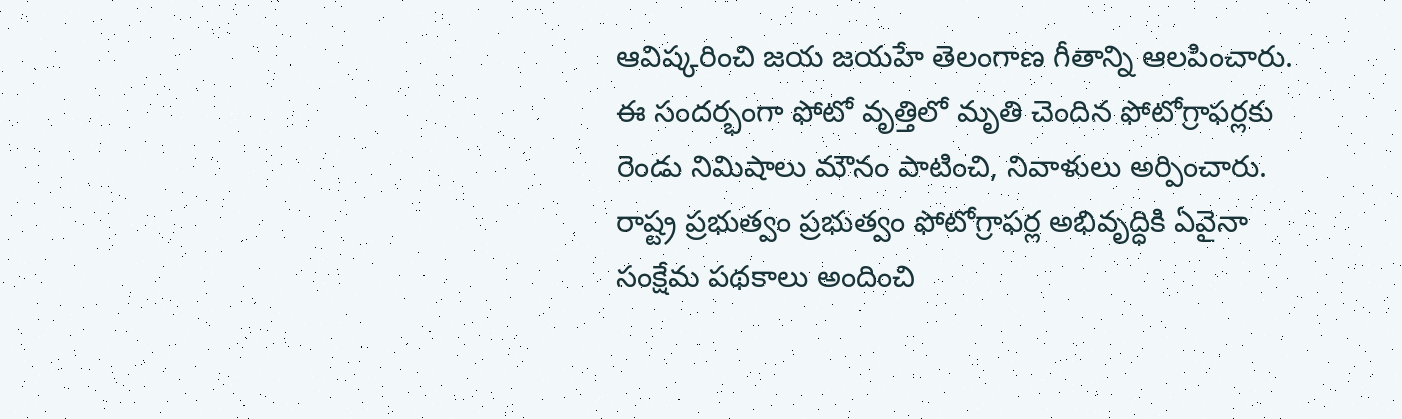ఆవిష్కరించి జయ జయహే తెలంగాణ గీతాన్ని ఆలపించారు.
ఈ సందర్భంగా ఫోటో వృత్తిలో మృతి చెందిన ఫోటోగ్రాఫర్లకు రెండు నిమిషాలు మౌనం పాటించి, నివాళులు అర్పించారు. రాష్ట్ర ప్రభుత్వం ప్రభుత్వం ఫోటోగ్రాఫర్ల అభివృద్ధికి ఏవైనా సంక్షేమ పథకాలు అందించి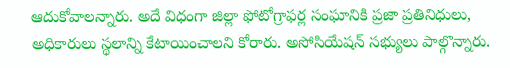ఆదుకోవాలన్నారు. అదే విధంగా జిల్లా ఫోటోగ్రాఫర్ల సంఘానికి ప్రజా ప్రతినిధులు, అధికారులు స్థలాన్ని కేటాయించాలని కోరారు. అసోసియేషన్ సభ్యులు పాల్గొన్నారు.